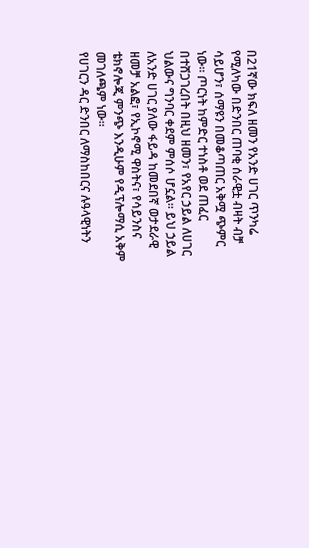በ21ኛው ክፍለ ዘመን የአንድ ሀገር ጥንካሬ የሚለካው በድንበር ጠባቂ ሰራዊቷ ብዛት ብቻ ሳይሆን፣ ሰማዩን በመቆጣጠር አቅሟ ጭምር ነው። ጦርነት ከምድር ተነስቶ ወደ ጠፈር በተሸጋገረበት በዚህ ዘመን፣ የአየር ኃይል ለሀገር ህልውና ግንባር ቀደም ምሰሶ ሆኗል። ይህ ኃይል ለአንድ ሀገር ያለው ፋይዳ ከመደበኛ ወታደራዊ ዘመቻ አልፎ፣ የኢኮኖሚ ዋስትና፣ የሳይንስና ቴክኖሎጂ ምንጭ እንዲሁም የዲፕሎማሲ አቅም መገለጫም ነው።
የሀገርን ዳር ድንበር ለማስከበርና ሉዓላዊነትን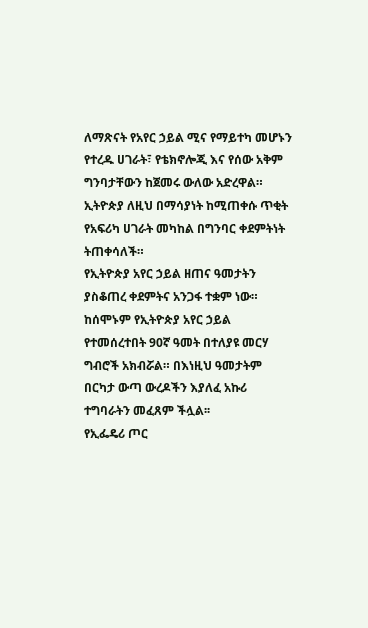ለማጽናት የአየር ኃይል ሚና የማይተካ መሆኑን የተረዱ ሀገራት፣ የቴክኖሎጂ እና የሰው አቅም ግንባታቸውን ከጀመሩ ውለው አድረዋል። ኢትዮጵያ ለዚህ በማሳያነት ከሚጠቀሱ ጥቂት የአፍሪካ ሀገራት መካከል በግንባር ቀደምትነት ትጠቀሳለች።
የኢትዮጵያ አየር ኃይል ዘጠና ዓመታትን ያስቆጠረ ቀደምትና አንጋፋ ተቋም ነው። ከሰሞኑም የኢትዮጵያ አየር ኃይል የተመሰረተበት 90ኛ ዓመት በተለያዩ መርሃ ግብሮች አክብሯል። በእነዚህ ዓመታትም በርካታ ውጣ ውረዶችን እያለፈ አኩሪ ተግባራትን መፈጸም ችሏል፡፡
የኢፌዴሪ ጦር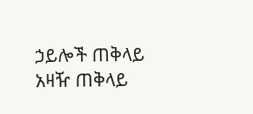ኃይሎች ጠቅላይ አዛዥ ጠቅላይ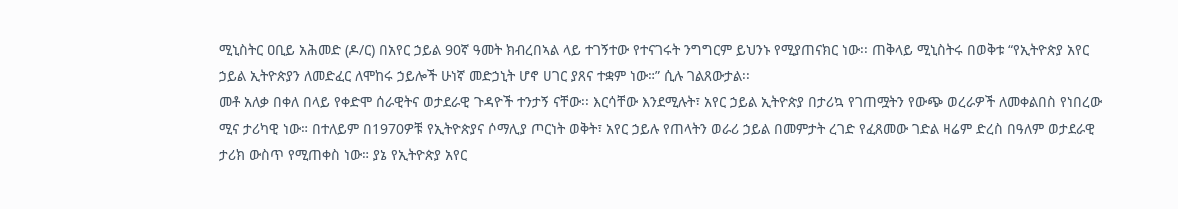ሚኒስትር ዐቢይ አሕመድ (ዶ/ር) በአየር ኃይል 90ኛ ዓመት ክብረበኣል ላይ ተገኝተው የተናገሩት ንግግርም ይህንኑ የሚያጠናክር ነው፡፡ ጠቅላይ ሚኒስትሩ በወቅቱ “የኢትዮጵያ አየር ኃይል ኢትዮጵያን ለመድፈር ለሞከሩ ኃይሎች ሁነኛ መድኃኒት ሆኖ ሀገር ያጸና ተቋም ነው።” ሲሉ ገልጸውታል፡፡
መቶ አለቃ በቀለ በላይ የቀድሞ ሰራዊትና ወታደራዊ ጉዳዮች ተንታኝ ናቸው፡፡ እርሳቸው እንደሚሉት፣ አየር ኃይል ኢትዮጵያ በታሪኳ የገጠሟትን የውጭ ወረራዎች ለመቀልበስ የነበረው ሚና ታሪካዊ ነው። በተለይም በ1970ዎቹ የኢትዮጵያና ሶማሊያ ጦርነት ወቅት፣ አየር ኃይሉ የጠላትን ወራሪ ኃይል በመምታት ረገድ የፈጸመው ገድል ዛሬም ድረስ በዓለም ወታደራዊ ታሪክ ውስጥ የሚጠቀስ ነው። ያኔ የኢትዮጵያ አየር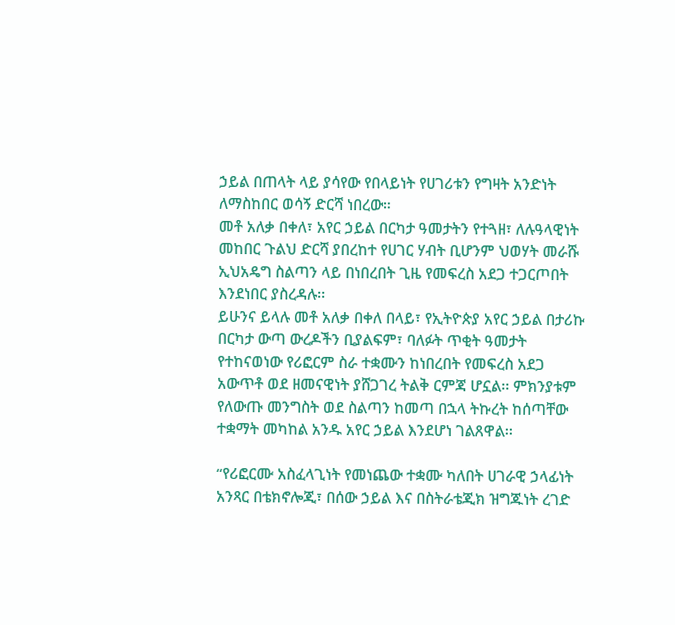ኃይል በጠላት ላይ ያሳየው የበላይነት የሀገሪቱን የግዛት አንድነት ለማስከበር ወሳኝ ድርሻ ነበረው።
መቶ አለቃ በቀለ፣ አየር ኃይል በርካታ ዓመታትን የተጓዘ፣ ለሉዓላዊነት መከበር ጉልህ ድርሻ ያበረከተ የሀገር ሃብት ቢሆንም ህወሃት መራሹ ኢህአዴግ ስልጣን ላይ በነበረበት ጊዜ የመፍረስ አደጋ ተጋርጦበት እንደነበር ያስረዳሉ፡፡
ይሁንና ይላሉ መቶ አለቃ በቀለ በላይ፣ የኢትዮጵያ አየር ኃይል በታሪኩ በርካታ ውጣ ውረዶችን ቢያልፍም፣ ባለፉት ጥቂት ዓመታት የተከናወነው የሪፎርም ስራ ተቋሙን ከነበረበት የመፍረስ አደጋ አውጥቶ ወደ ዘመናዊነት ያሸጋገረ ትልቅ ርምጃ ሆኗል፡፡ ምክንያቱም የለውጡ መንግስት ወደ ስልጣን ከመጣ በኋላ ትኩረት ከሰጣቸው ተቋማት መካከል አንዱ አየር ኃይል እንደሆነ ገልጸዋል፡፡

“የሪፎርሙ አስፈላጊነት የመነጨው ተቋሙ ካለበት ሀገራዊ ኃላፊነት አንጻር በቴክኖሎጂ፣ በሰው ኃይል እና በስትራቴጂክ ዝግጁነት ረገድ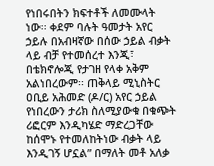የነበሩበትን ክፍተቶች ለመሙላት ነው፡፡ ቀደም ባሉት ዓመታት አየር ኃይሉ በአብዛኛው በሰው ኃይል ብቃት ላይ ብቻ የተመሰረተ እንጂ፣ በቴክኖሎጂ የታገዘ የላቀ አቅም አልነበረውም፡፡ ጠቅላይ ሚኒስትር ዐቢይ አሕመድ (ዶ/ር) አየር ኃይል የነበረውን ታሪክ ስለሚያውቁ በቁጭት ሪፎርም እንዲካሄድ ማድረጋቸው ከሰሞኑ የተመለከትነው ብቃት ላይ እንዲገኝ ሆኗል” በማለት መቶ አለቃ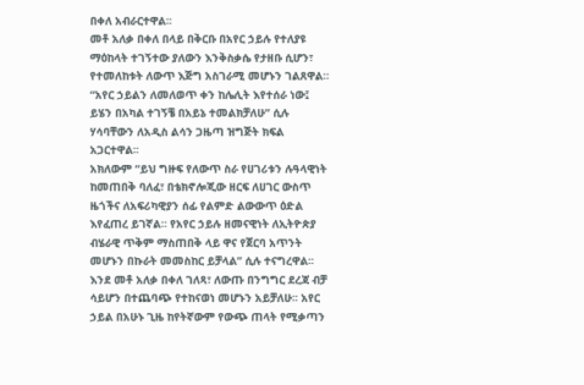በቀለ አብራርተዋል፡፡
መቶ አለቃ በቀለ በላይ በቅርቡ በአየር ኃይሉ የተለያዩ ማዕከላት ተገኝተው ያለውን እንቅስቃሴ የታዘቡ ሲሆን፣ የተመለከቱት ለውጥ እጅግ አስገራሚ መሆኑን ገልጸዋል። “አየር ኃይልን ለመለወጥ ቀን ከሌሊት እየተሰራ ነው፤ ይሄን በአካል ተገኝቼ በአይኔ ተመልክቻለሁ” ሲሉ ሃሳባቸውን ለአዲስ ልሳን ጋዜጣ ዝግጅት ክፍል አጋርተዋል፡፡
አክለውም “ይህ ግዙፍ የለውጥ ስራ የሀገሪቱን ሉዓላዊነት ከመጠበቅ ባለፈ፣ በቴክኖሎጂው ዘርፍ ለሀገር ውስጥ ዜጎችና ለአፍሪካዊያን ሰፊ የልምድ ልውውጥ ዕድል እየፈጠረ ይገኛል። የአየር ኃይሉ ዘመናዊነት ለኢትዮጵያ ብሄራዊ ጥቅም ማስጠበቅ ላይ ዋና የጀርባ አጥንት መሆኑን በኩራት መመስከር ይቻላል” ሲሉ ተናግረዋል፡፡
እንደ መቶ አለቃ በቀለ ገለጻ፣ ለውጡ በንግግር ደረጃ ብቻ ሳይሆን በተጨባጭ የተከናወነ መሆኑን አይቻለሁ፡፡ አየር ኃይል በአሁኑ ጊዜ ከየትኛውም የውጭ ጠላት የሚቃጣን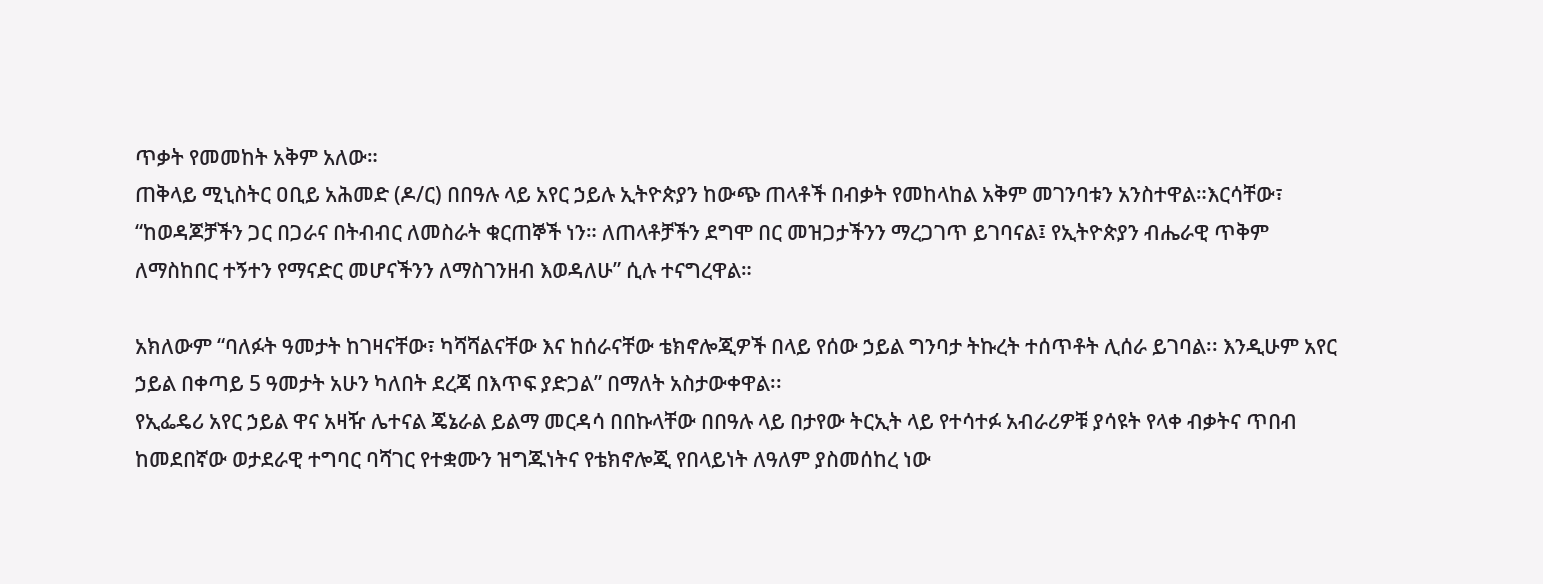ጥቃት የመመከት አቅም አለው።
ጠቅላይ ሚኒስትር ዐቢይ አሕመድ (ዶ/ር) በበዓሉ ላይ አየር ኃይሉ ኢትዮጵያን ከውጭ ጠላቶች በብቃት የመከላከል አቅም መገንባቱን አንስተዋል።እርሳቸው፣ “ከወዳጆቻችን ጋር በጋራና በትብብር ለመስራት ቁርጠኞች ነን። ለጠላቶቻችን ደግሞ በር መዝጋታችንን ማረጋገጥ ይገባናል፤ የኢትዮጵያን ብሔራዊ ጥቅም ለማስከበር ተኝተን የማናድር መሆናችንን ለማስገንዘብ እወዳለሁ” ሲሉ ተናግረዋል።

አክለውም “ባለፉት ዓመታት ከገዛናቸው፣ ካሻሻልናቸው እና ከሰራናቸው ቴክኖሎጂዎች በላይ የሰው ኃይል ግንባታ ትኩረት ተሰጥቶት ሊሰራ ይገባል፡፡ እንዲሁም አየር ኃይል በቀጣይ 5 ዓመታት አሁን ካለበት ደረጃ በእጥፍ ያድጋል” በማለት አስታውቀዋል፡፡
የኢፌዴሪ አየር ኃይል ዋና አዛዥ ሌተናል ጄኔራል ይልማ መርዳሳ በበኩላቸው በበዓሉ ላይ በታየው ትርኢት ላይ የተሳተፉ አብራሪዎቹ ያሳዩት የላቀ ብቃትና ጥበብ ከመደበኛው ወታደራዊ ተግባር ባሻገር የተቋሙን ዝግጁነትና የቴክኖሎጂ የበላይነት ለዓለም ያስመሰከረ ነው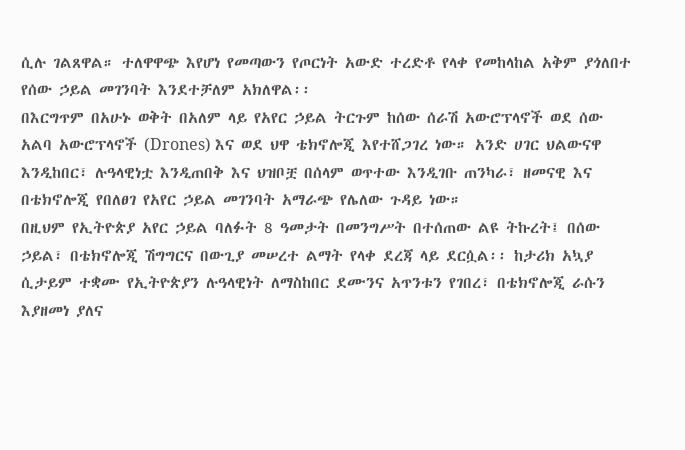ሲሉ ገልጸዋል። ተለዋዋጭ እየሆነ የመጣውን የጦርነት አውድ ተረድቶ የላቀ የመከላከል አቅም ያጎለበተ የሰው ኃይል መገንባት እንደተቻለም አክለዋል፡፡
በእርግጥም በአሁኑ ወቅት በአለም ላይ የአየር ኃይል ትርጉም ከሰው ሰራሽ አውሮፕላኖች ወደ ሰው አልባ አውሮፕላኖች (Drones) እና ወደ ህዋ ቴክኖሎጂ እየተሸጋገረ ነው። አንድ ሀገር ህልውናዋ እንዲከበር፣ ሉዓላዊነቷ እንዲጠበቅ እና ህዝቦቿ በሰላም ወጥተው እንዲገቡ ጠንካራ፣ ዘመናዊ እና በቴክኖሎጂ የበለፀገ የአየር ኃይል መገንባት አማራጭ የሌለው ጉዳይ ነው።
በዚህም የኢትዮጵያ አየር ኃይል ባለፉት 8 ዓመታት በመንግሥት በተሰጠው ልዩ ትኩረት፤ በሰው ኃይል፣ በቴክኖሎጂ ሽግግርና በውጊያ መሠረተ ልማት የላቀ ደረጃ ላይ ደርሷል፡፡ ከታሪክ አኳያ ሲታይም ተቋሙ የኢትዮጵያን ሉዓላዊነት ለማስከበር ደሙንና አጥንቱን የገበረ፣ በቴክኖሎጂ ራሱን እያዘመነ ያለና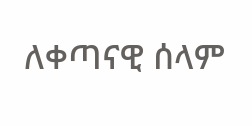ለቀጣናዊ ሰላም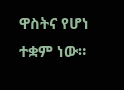ዋስትና የሆነ ተቋም ነው።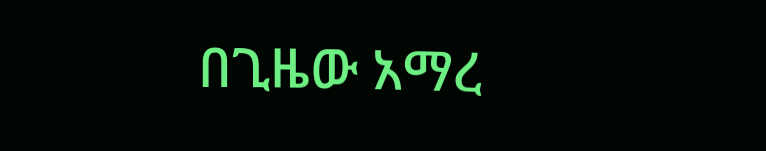በጊዜው አማረ